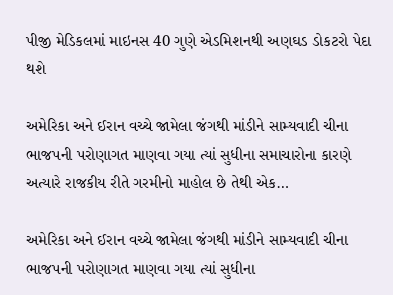પીજી મેડિકલમાં માઇનસ 40 ગુણે એડમિશનથી અણઘડ ડોકટરો પેદા થશે

અમેરિકા અને ઈરાન વચ્ચે જામેલા જંગથી માંડીને સામ્યવાદી ચીના ભાજપની પરોણાગત માણવા ગયા ત્યાં સુધીના સમાચારોના કારણે અત્યારે રાજકીય રીતે ગરમીનો માહોલ છે તેથી એક…

અમેરિકા અને ઈરાન વચ્ચે જામેલા જંગથી માંડીને સામ્યવાદી ચીના ભાજપની પરોણાગત માણવા ગયા ત્યાં સુધીના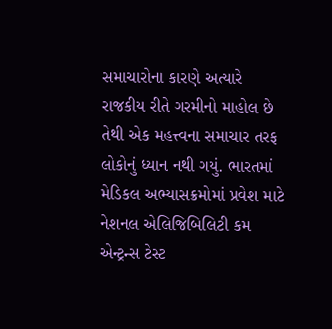સમાચારોના કારણે અત્યારે રાજકીય રીતે ગરમીનો માહોલ છે તેથી એક મહત્ત્વના સમાચાર તરફ લોકોનું ધ્યાન નથી ગયું. ભારતમાં મેડિકલ અભ્યાસક્રમોમાં પ્રવેશ માટે નેશનલ એલિજિબિલિટી કમ એન્ટ્રન્સ ટેસ્ટ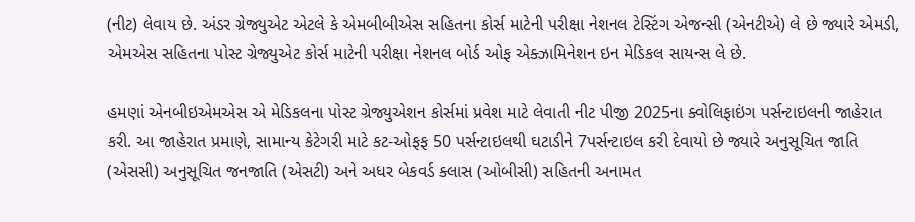(નીટ) લેવાય છે. અંડર ગ્રેજ્યુએટ એટલે કે એમબીબીએસ સહિતના કોર્સ માટેની પરીક્ષા નેશનલ ટેસ્ટિંગ એજન્સી (એનટીએ) લે છે જ્યારે એમડી, એમએસ સહિતના પોસ્ટ ગ્રેજ્યુએટ કોર્સ માટેની પરીક્ષા નેશનલ બોર્ડ ઓફ એક્ઝામિનેશન ઇન મેડિકલ સાયન્સ લે છે.

હમણાં એનબીઇએમએસ એ મેડિકલના પોસ્ટ ગ્રેજ્યુએશન કોર્સમાં પ્રવેશ માટે લેવાતી નીટ પીજી 2025ના ક્વોલિફાઇંગ પર્સન્ટાઇલની જાહેરાત કરી. આ જાહેરાત પ્રમાણે, સામાન્ય કેટેગરી માટે કટ-ઓફફ 50 પર્સન્ટાઇલથી ઘટાડીને 7પર્સન્ટાઇલ કરી દેવાયો છે જ્યારે અનુસૂચિત જાતિ (એસસી) અનુસૂચિત જનજાતિ (એસટી) અને અધર બેકવર્ડ ક્લાસ (ઓબીસી) સહિતની અનામત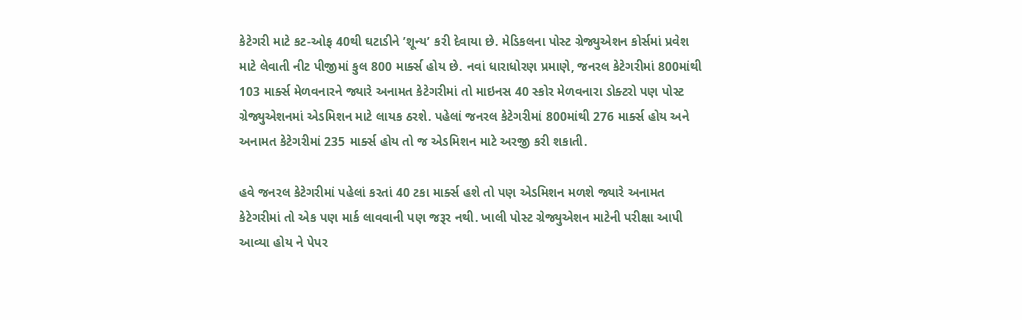કેટેગરી માટે કટ-ઓફ 40થી ઘટાડીને ’શૂન્ય’ કરી દેવાયા છે. મેડિકલના પોસ્ટ ગ્રેજ્યુએશન કોર્સમાં પ્રવેશ માટે લેવાતી નીટ પીજીમાં કુલ 800 માર્ક્સ હોય છે. નવાં ધારાધોરણ પ્રમાણે, જનરલ કેટેગરીમાં 800માંથી 103 માર્ક્સ મેળવનારને જ્યારે અનામત કેટેગરીમાં તો માઇનસ 40 સ્કોર મેળવનારા ડોક્ટરો પણ પોસ્ટ ગ્રેજ્યુએશનમાં એડમિશન માટે લાયક ઠરશે. પહેલાં જનરલ કેટેગરીમાં 800માંથી 276 માર્ક્સ હોય અને અનામત કેટેગરીમાં 235 માર્ક્સ હોય તો જ એડમિશન માટે અરજી કરી શકાતી.

હવે જનરલ કેટેગરીમાં પહેલાં કરતાં 40 ટકા માર્ક્સ હશે તો પણ એડમિશન મળશે જ્યારે અનામત કેટેગરીમાં તો એક પણ માર્ક લાવવાની પણ જરૂર નથી. ખાલી પોસ્ટ ગ્રેજ્યુએશન માટેની પરીક્ષા આપી આવ્યા હોય ને પેપર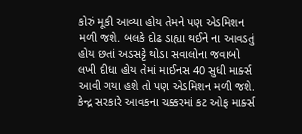કોરું મૂકી આવ્યા હોય તેમને પણ એડમિશન મળી જશે. બલકે દોઢ ડાહ્યા થઈને ના આવડતું હોય છતાં અડસટ્ટે થોડા સવાલોના જવાબો લખી દીધા હોય તેમાં માઈનસ 40 સુધી માર્ક્સ આવી ગયા હશે તો પણ એડમિશન મળી જશે. કેન્દ્ર સરકારે આવકના ચક્કરમાં કટ ઓફ માર્ક્સ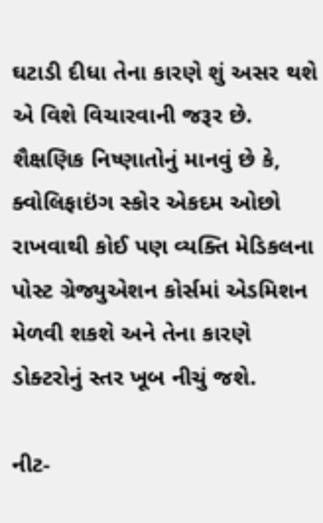ઘટાડી દીધા તેના કારણે શું અસર થશે એ વિશે વિચારવાની જરૂર છે. શૈક્ષણિક નિષ્ણાતોનું માનવું છે કે, ક્વોલિફાઇંગ સ્કોર એકદમ ઓછો રાખવાથી કોઈ પણ વ્યક્તિ મેડિકલના પોસ્ટ ગ્રેજ્યુએશન કોર્સમાં એડમિશન મેળવી શકશે અને તેના કારણે ડોક્ટરોનું સ્તર ખૂબ નીચું જશે.

નીટ-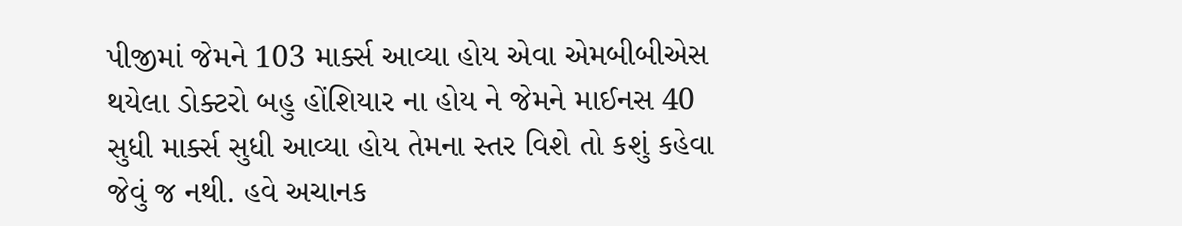પીજીમાં જેમને 103 માર્ક્સ આવ્યા હોય એવા એમબીબીએસ થયેલા ડોક્ટરો બહુ હોંશિયાર ના હોય ને જેમને માઈનસ 40 સુધી માર્ક્સ સુધી આવ્યા હોય તેમના સ્તર વિશે તો કશું કહેવા જેવું જ નથી. હવે અચાનક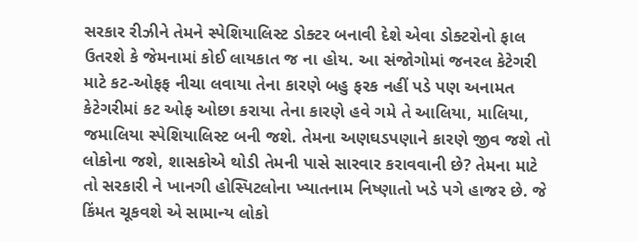સરકાર રીઝીને તેમને સ્પેશિયાલિસ્ટ ડોક્ટર બનાવી દેશે એવા ડોક્ટરોનો ફાલ ઉતરશે કે જેમનામાં કોઈ લાયકાત જ ના હોય. આ સંજોગોમાં જનરલ કેટેગરી માટે કટ-ઓફફ નીચા લવાયા તેના કારણે બહુ ફરક નહીં પડે પણ અનામત કેટેગરીમાં કટ ઓફ ઓછા કરાયા તેના કારણે હવે ગમે તે આલિયા, માલિયા, જમાલિયા સ્પેશિયાલિસ્ટ બની જશે. તેમના અણઘડપણાને કારણે જીવ જશે તો લોકોના જશે, શાસકોએ થોડી તેમની પાસે સારવાર કરાવવાની છે? તેમના માટે તો સરકારી ને ખાનગી હોસ્પિટલોના ખ્યાતનામ નિષ્ણાતો ખડે પગે હાજર છે. જે કિંમત ચૂકવશે એ સામાન્ય લોકો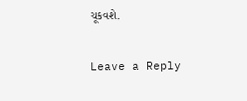ચૂકવશે.

Leave a Reply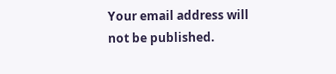Your email address will not be published.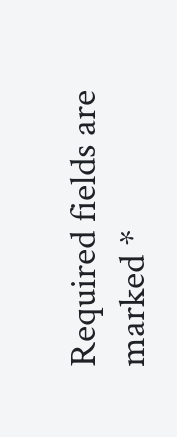Required fields are marked *